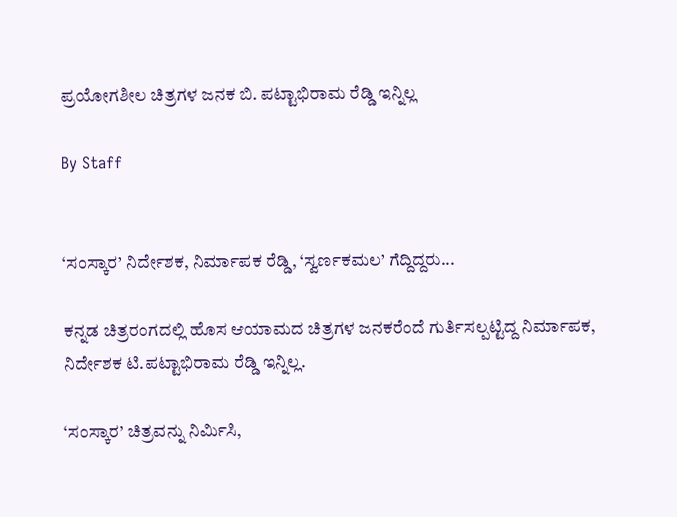ಪ್ರಯೋಗಶೀಲ ಚಿತ್ರಗಳ ಜನಕ ಬಿ. ಪಟ್ಟಾಭಿರಾಮ ರೆಡ್ಡಿ ಇನ್ನಿಲ್ಲ

By Staff


‘ಸಂಸ್ಕಾರ’ ನಿರ್ದೇಶಕ, ನಿರ್ಮಾಪಕ ರೆಡ್ಡಿ, ‘ಸ್ವರ್ಣಕಮಲ’ ಗೆದ್ದಿದ್ದರು...

ಕನ್ನಡ ಚಿತ್ರರಂಗದಲ್ಲಿ ಹೊಸ ಆಯಾಮದ ಚಿತ್ರಗಳ ಜನಕರೆಂದೆ ಗುರ್ತಿಸಲ್ಪಟ್ಟಿದ್ದ ನಿರ್ಮಾಪಕ, ನಿರ್ದೇಶಕ ಟಿ.ಪಟ್ಟಾಭಿರಾಮ ರೆಡ್ಡಿ ಇನ್ನಿಲ್ಲ.

‘ಸಂಸ್ಕಾರ’ ಚಿತ್ರವನ್ನು ನಿರ್ಮಿಸಿ,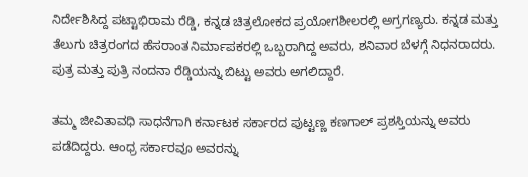ನಿರ್ದೇಶಿಸಿದ್ದ ಪಟ್ಟಾಭಿರಾಮ ರೆಡ್ಡಿ, ಕನ್ನಡ ಚಿತ್ರಲೋಕದ ಪ್ರಯೋಗಶೀಲರಲ್ಲಿ ಅಗ್ರಗಣ್ಯರು. ಕನ್ನಡ ಮತ್ತು ತೆಲುಗು ಚಿತ್ರರಂಗದ ಹೆಸರಾಂತ ನಿರ್ಮಾಪಕರಲ್ಲಿ ಒಬ್ಬರಾಗಿದ್ದ ಅವರು, ಶನಿವಾರ ಬೆಳಗ್ಗೆ ನಿಧನರಾದರು. ಪುತ್ರ ಮತ್ತು ಪುತ್ರಿ ನಂದನಾ ರೆಡ್ಡಿಯನ್ನು ಬಿಟ್ಟು ಅವರು ಅಗಲಿದ್ದಾರೆ.

ತಮ್ಮ ಜೀವಿತಾವಧಿ ಸಾಧನೆಗಾಗಿ ಕರ್ನಾಟಕ ಸರ್ಕಾರದ ಪುಟ್ಟಣ್ಣ ಕಣಗಾಲ್‌ ಪ್ರಶಸ್ತಿಯನ್ನು ಅವರು ಪಡೆದಿದ್ದರು. ಆಂಧ್ರ ಸರ್ಕಾರವೂ ಅವರನ್ನು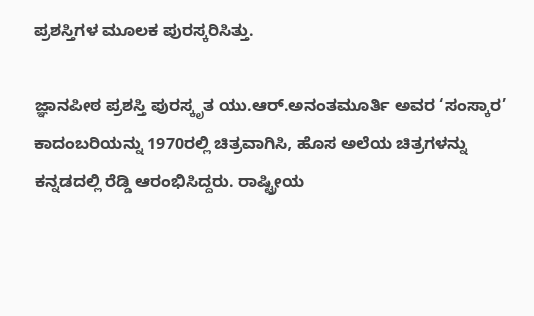ಪ್ರಶಸ್ತಿಗಳ ಮೂಲಕ ಪುರಸ್ಕರಿಸಿತ್ತು.

ಜ್ಞಾನಪೀಠ ಪ್ರಶಸ್ತಿ ಪುರಸ್ಕೃತ ಯು.ಆರ್‌.ಅನಂತಮೂರ್ತಿ ಅವರ ‘ಸಂಸ್ಕಾರ’ ಕಾದಂಬರಿಯನ್ನು 1970ರಲ್ಲಿ ಚಿತ್ರವಾಗಿಸಿ, ಹೊಸ ಅಲೆಯ ಚಿತ್ರಗಳನ್ನು ಕನ್ನಡದಲ್ಲಿ ರೆಡ್ಡಿ ಆರಂಭಿಸಿದ್ದರು. ರಾಷ್ಟ್ರೀಯ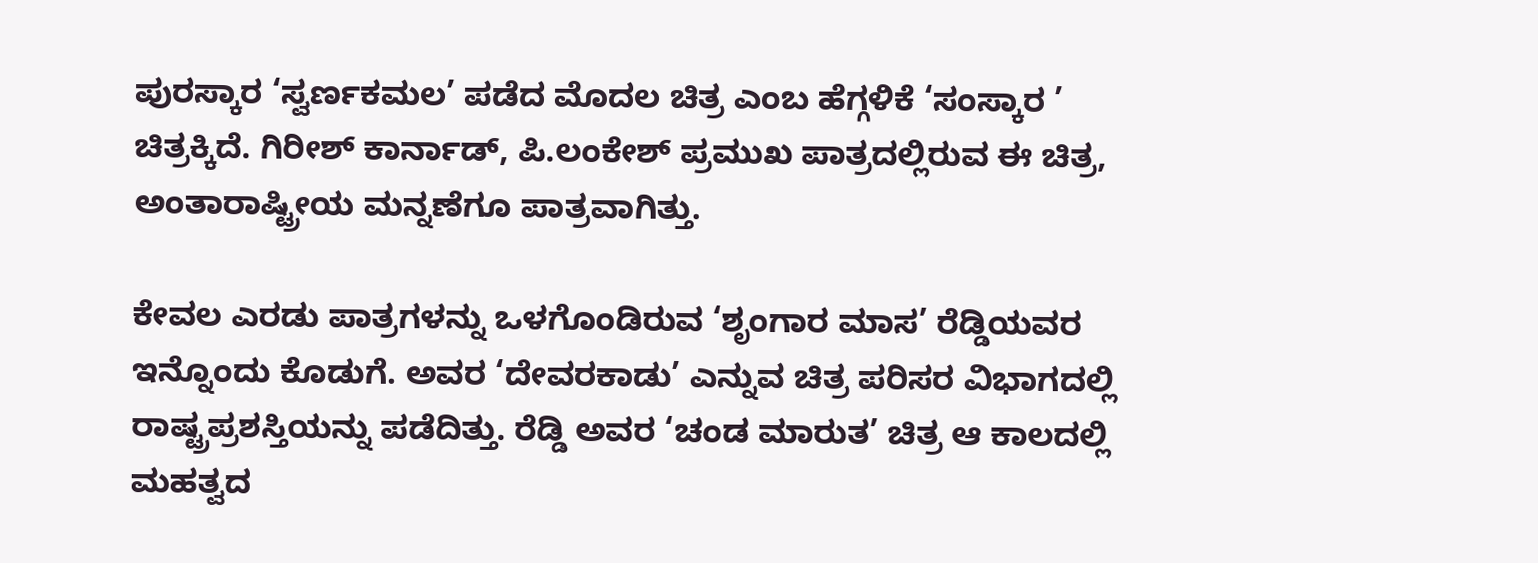ಪುರಸ್ಕಾರ ‘ಸ್ವರ್ಣಕಮಲ’ ಪಡೆದ ಮೊದಲ ಚಿತ್ರ ಎಂಬ ಹೆಗ್ಗಳಿಕೆ ‘ಸಂಸ್ಕಾರ ’ ಚಿತ್ರಕ್ಕಿದೆ. ಗಿರೀಶ್‌ ಕಾರ್ನಾಡ್‌, ಪಿ.ಲಂಕೇಶ್‌ ಪ್ರಮುಖ ಪಾತ್ರದಲ್ಲಿರುವ ಈ ಚಿತ್ರ, ಅಂತಾರಾಷ್ಟ್ರೀಯ ಮನ್ನಣೆಗೂ ಪಾತ್ರವಾಗಿತ್ತು.

ಕೇವಲ ಎರಡು ಪಾತ್ರಗಳನ್ನು ಒಳಗೊಂಡಿರುವ ‘ಶೃಂಗಾರ ಮಾಸ’ ರೆಡ್ಡಿಯವರ ಇನ್ನೊಂದು ಕೊಡುಗೆ. ಅವರ ‘ದೇವರಕಾಡು’ ಎನ್ನುವ ಚಿತ್ರ ಪರಿಸರ ವಿಭಾಗದಲ್ಲಿ ರಾಷ್ಟ್ರಪ್ರಶಸ್ತಿಯನ್ನು ಪಡೆದಿತ್ತು. ರೆಡ್ಡಿ ಅವರ ‘ಚಂಡ ಮಾರುತ’ ಚಿತ್ರ ಆ ಕಾಲದಲ್ಲಿ ಮಹತ್ವದ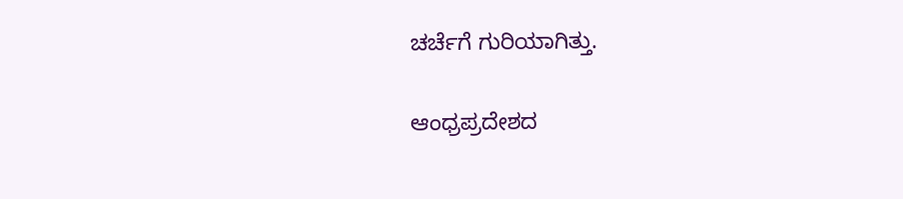ಚರ್ಚೆಗೆ ಗುರಿಯಾಗಿತ್ತು.

ಆಂಧ್ರಪ್ರದೇಶದ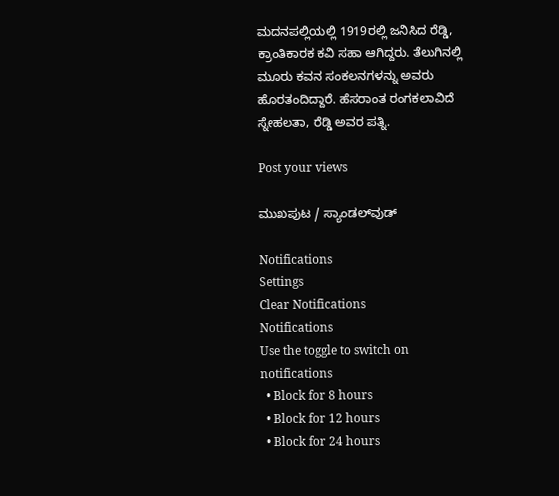ಮದನಪಲ್ಲಿಯಲ್ಲಿ 1919ರಲ್ಲಿ ಜನಿಸಿದ ರೆಡ್ಡಿ, ಕ್ರಾಂತಿಕಾರಕ ಕವಿ ಸಹಾ ಆಗಿದ್ದರು. ತೆಲುಗಿನಲ್ಲಿ ಮೂರು ಕವನ ಸಂಕಲನಗಳನ್ನು ಅವರು ಹೊರತಂದಿದ್ದಾರೆ. ಹೆಸರಾಂತ ರಂಗಕಲಾವಿದೆ ಸ್ನೇಹಲತಾ, ರೆಡ್ಡಿ ಅವರ ಪತ್ನಿ.

Post your views

ಮುಖಪುಟ / ಸ್ಯಾಂಡಲ್‌ವುಡ್‌

Notifications
Settings
Clear Notifications
Notifications
Use the toggle to switch on notifications
  • Block for 8 hours
  • Block for 12 hours
  • Block for 24 hours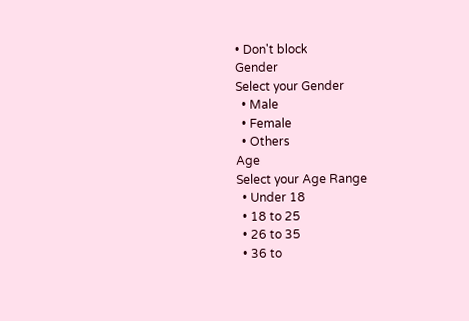• Don't block
Gender
Select your Gender
  • Male
  • Female
  • Others
Age
Select your Age Range
  • Under 18
  • 18 to 25
  • 26 to 35
  • 36 to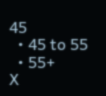45
  • 45 to 55
  • 55+
X